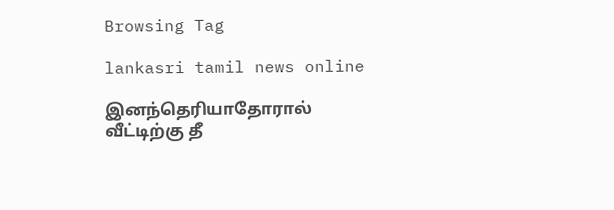Browsing Tag

lankasri tamil news online

இனந்தெரியாதோரால் வீட்டிற்கு தீ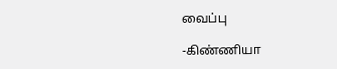வைப்பு

-கிண்ணியா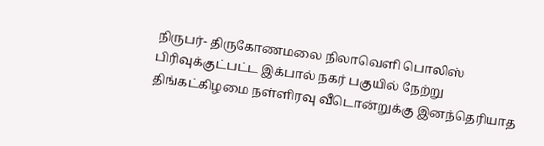நிருபர்- திருகோணமலை நிலாவெளி பொலிஸ் பிரிவுக்குட்பட்ட இக்பால் நகர் பகுயில் நேற்று திங்கட்கிழமை நள்ளிரவு வீடொன்றுக்கு இனந்தெரியாத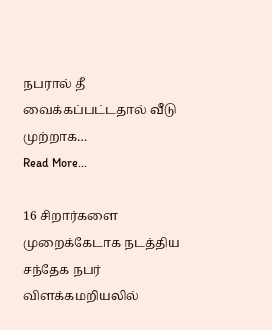நபரால் தீ வைக்கப்பட்டதால் வீடு முற்றாக…
Read More...

16 சிறார்களை முறைக்கேடாக நடத்திய சந்தேக நபர் விளக்கமறியலில்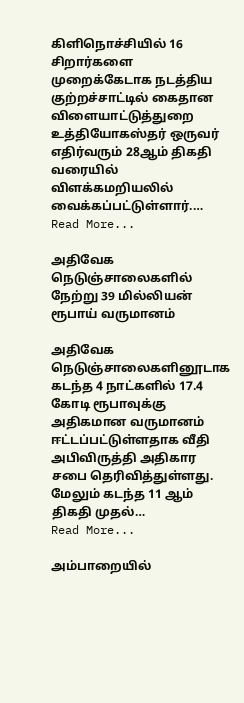கிளிநொச்சியில் 16 சிறார்களை முறைக்கேடாக நடத்திய குற்றச்சாட்டில் கைதான விளையாட்டுத்துறை உத்தியோகஸ்தர் ஒருவர் எதிர்வரும் 28ஆம் திகதி வரையில் விளக்கமறியலில் வைக்கப்பட்டுள்ளார்.…
Read More...

அதிவேக நெடுஞ்சாலைகளில் நேற்று 39 மில்லியன் ரூபாய் வருமானம்

அதிவேக நெடுஞ்சாலைகளினூடாக கடந்த 4 நாட்களில் 17.4 கோடி ரூபாவுக்கு அதிகமான வருமானம் ஈட்டப்பட்டுள்ளதாக வீதி அபிவிருத்தி அதிகார சபை தெரிவித்துள்ளது. மேலும் கடந்த 11 ஆம் திகதி முதல்…
Read More...

அம்பாறையில்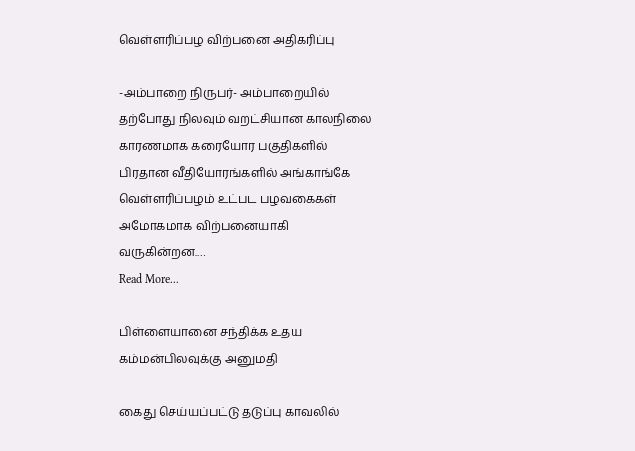வெள்ளரிப்பழ விற்பனை அதிகரிப்பு

-அம்பாறை நிருபர்- அம்பாறையில் தற்போது நிலவும் வறட்சியான காலநிலை காரணமாக கரையோர பகுதிகளில் பிரதான வீதியோரங்களில் அங்காங்கே வெள்ளரிப்பழம் உட்பட பழவகைகள் அமோகமாக விற்பனையாகி வருகின்றன.…
Read More...

பிள்ளையானை சந்திக்க உதய கம்மன்பிலவுக்கு அனுமதி

கைது செய்யப்பட்டு தடுப்பு காவலில்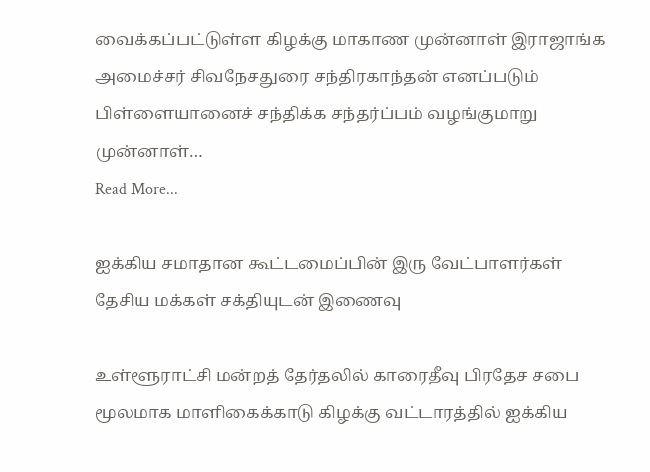வைக்கப்பட்டுள்ள கிழக்கு மாகாண முன்னாள் இராஜாங்க அமைச்சர் சிவநேசதுரை சந்திரகாந்தன் எனப்படும் பிள்ளையானைச் சந்திக்க சந்தர்ப்பம் வழங்குமாறு முன்னாள்…
Read More...

ஐக்கிய சமாதான கூட்டமைப்பின் இரு வேட்பாளர்கள் தேசிய மக்கள் சக்தியுடன் இணைவு

உள்ளூராட்சி மன்றத் தேர்தலில் காரைதீவு பிரதேச சபை மூலமாக மாளிகைக்காடு கிழக்கு வட்டாரத்தில் ஐக்கிய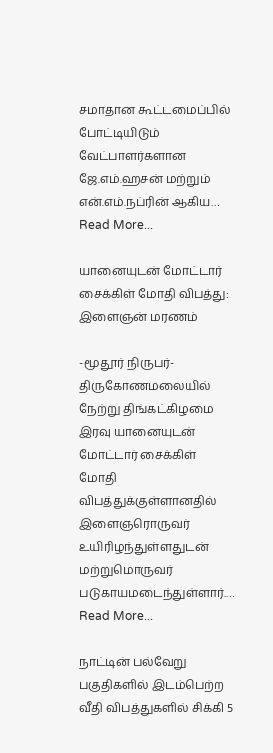சமாதான கூட்டமைப்பில் போட்டியிடும் வேட்பாளர்களான ஜே.எம்.ஹசன் மற்றும் என்.எம்.நப்ரின் ஆகிய…
Read More...

யானையுடன் மோட்டார் சைக்கிள் மோதி விபத்து: இளைஞன் மரணம்

-மூதூர் நிருபர்- திருகோணமலையில் நேற்று திங்கட்கிழமை இரவு யானையுடன் மோட்டார் சைக்கிள் மோதி விபத்துக்குள்ளானதில் இளைஞரொருவர் உயிரிழந்துள்ளதுடன் மற்றுமொருவர் படுகாயமடைந்துள்ளார்.…
Read More...

நாட்டின் பல்வேறு பகுதிகளில் இடம்பெற்ற வீதி விபத்துகளில் சிக்கி 5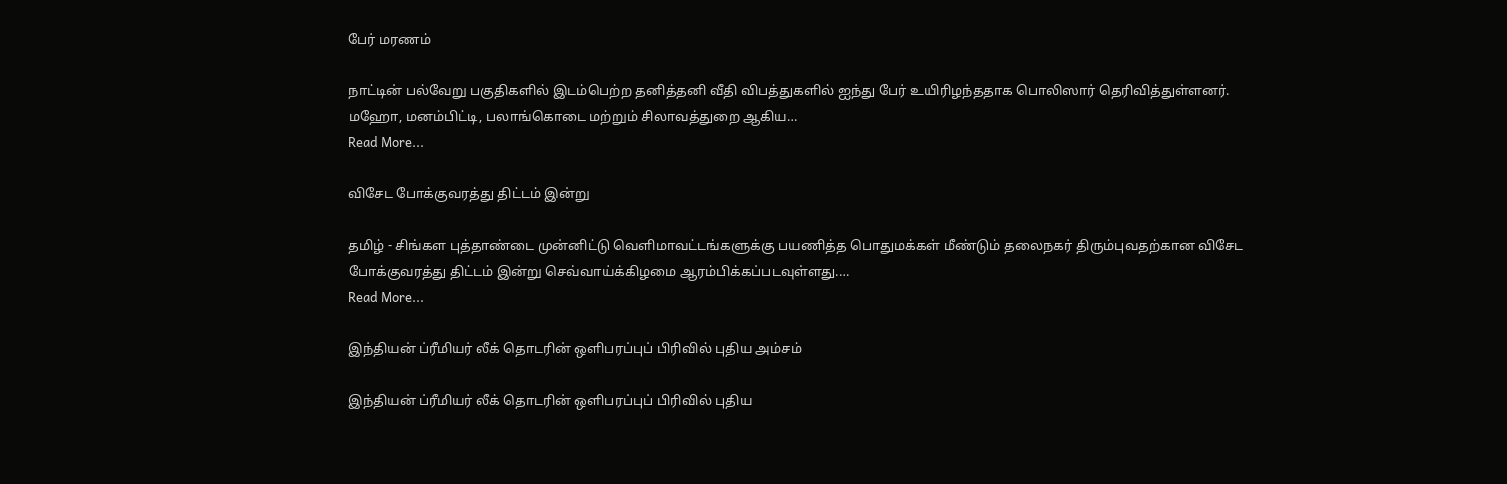பேர் மரணம்

நாட்டின் பல்வேறு பகுதிகளில் இடம்பெற்ற தனித்தனி வீதி விபத்துகளில் ஐந்து பேர் உயிரிழந்ததாக பொலிஸார் தெரிவித்துள்ளனர். மஹோ, மனம்பிட்டி, பலாங்கொடை மற்றும் சிலாவத்துறை ஆகிய…
Read More...

விசேட போக்குவரத்து திட்டம் இன்று

தமிழ் - சிங்கள புத்தாண்டை முன்னிட்டு வெளிமாவட்டங்களுக்கு பயணித்த பொதுமக்கள் மீண்டும் தலைநகர் திரும்புவதற்கான விசேட போக்குவரத்து திட்டம் இன்று செவ்வாய்க்கிழமை ஆரம்பிக்கப்படவுள்ளது.…
Read More...

இந்தியன் ப்ரீமியர் லீக் தொடரின் ஒளிபரப்புப் பிரிவில் புதிய அம்சம்

இந்தியன் ப்ரீமியர் லீக் தொடரின் ஒளிபரப்புப் பிரிவில் புதிய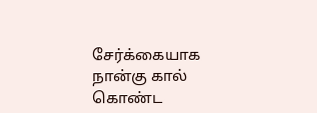சேர்க்கையாக நான்கு கால் கொண்ட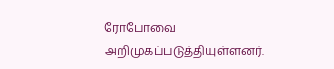ரோபோவை அறிமுகப்படுத்தியுள்ளனர்.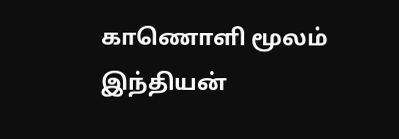காணொளி மூலம் இந்தியன்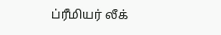ப்ரீமியர் லீக்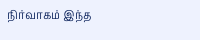நிர்வாகம் இந்த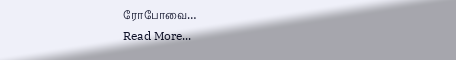ரோபோவை…
Read More...